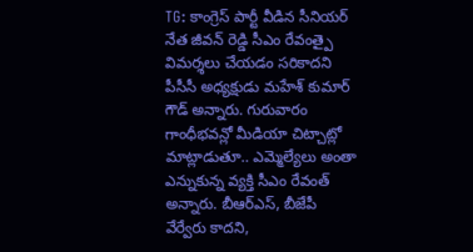TG: కాంగ్రెస్ పార్టీ వీడిన సీనియర్ నేత జీవన్ రెడ్డి సీఎం రేవంత్పై విమర్శలు చేయడం సరికాదని పీసీసీ అధ్యక్షుడు మహేశ్ కుమార్ గౌడ్ అన్నారు. గురువారం గాంధీభవన్లో మీడియా చిట్చాట్లో మాట్లాడుతూ.. ఎమ్మెల్యేలు అంతా ఎన్నుకున్న వ్యక్తి సీఎం రేవంత్ అన్నారు. బీఆర్ఎస్, బీజేపీ వేర్వేరు కాదని,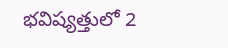భవిష్యత్తులో 2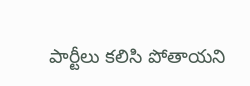పార్టీలు కలిసి పోతాయని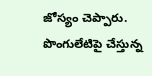జోస్యం చెప్పారు. పొంగులేటిపై చేస్తున్న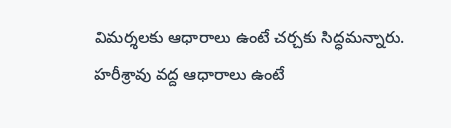విమర్శలకు ఆధారాలు ఉంటే చర్చకు సిద్ధమన్నారు. హరీశ్రావు వద్ద ఆధారాలు ఉంటే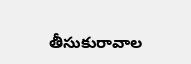తీసుకురావాల